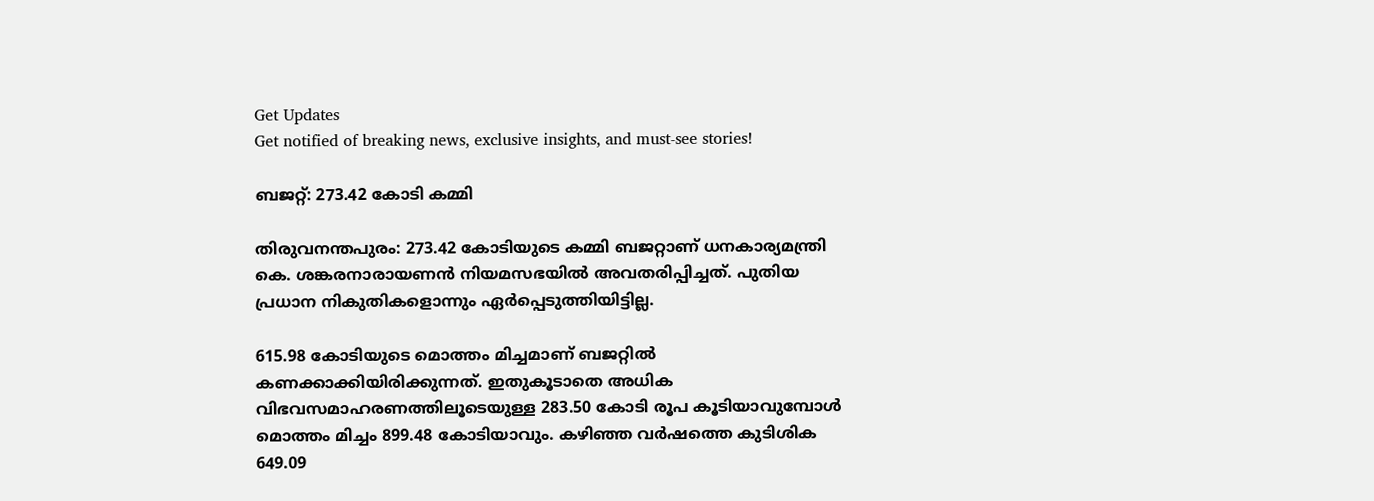Get Updates
Get notified of breaking news, exclusive insights, and must-see stories!

ബജറ്റ്: 273.42 കോടി കമ്മി

തിരുവനന്തപുരം: 273.42 കോടിയുടെ കമ്മി ബജറ്റാണ് ധനകാര്യമന്ത്രി കെ. ശങ്കരനാരായണന്‍ നിയമസഭയില്‍ അവതരിപ്പിച്ചത്. പുതിയ പ്രധാന നികുതികളൊന്നും ഏര്‍പ്പെടുത്തിയിട്ടില്ല.

615.98 കോടിയുടെ മൊത്തം മിച്ചമാണ് ബജറ്റില്‍ കണക്കാക്കിയിരിക്കുന്നത്. ഇതുകൂടാതെ അധിക വിഭവസമാഹരണത്തിലൂടെയുള്ള 283.50 കോടി രൂപ കൂടിയാവുമ്പോള്‍ മൊത്തം മിച്ചം 899.48 കോടിയാവും. കഴിഞ്ഞ വര്‍ഷത്തെ കുടിശിക 649.09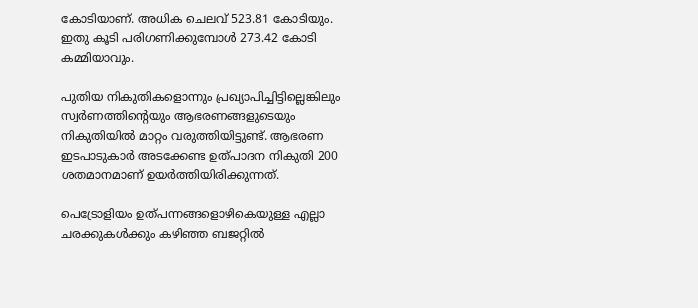കോടിയാണ്. അധിക ചെലവ് 523.81 കോടിയും. ഇതു കൂടി പരിഗണിക്കുമ്പോള്‍ 273.42 കോടി കമ്മിയാവും.

പുതിയ നികുതികളൊന്നും പ്രഖ്യാപിച്ചിട്ടില്ലെങ്കിലും സ്വര്‍ണത്തിന്റെയും ആഭരണങ്ങളുടെയും നികുതിയില്‍ മാറ്റം വരുത്തിയിട്ടുണ്ട്. ആഭരണ ഇടപാടുകാര്‍ അടക്കേണ്ട ഉത്പാദന നികുതി 200 ശതമാനമാണ് ഉയര്‍ത്തിയിരിക്കുന്നത്.

പെട്രോളിയം ഉത്പന്നങ്ങളൊഴികെയുള്ള എല്ലാ ചരക്കുകള്‍ക്കും കഴിഞ്ഞ ബജറ്റില്‍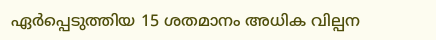ഏര്‍പ്പെടുത്തിയ 15 ശതമാനം അധിക വില്പന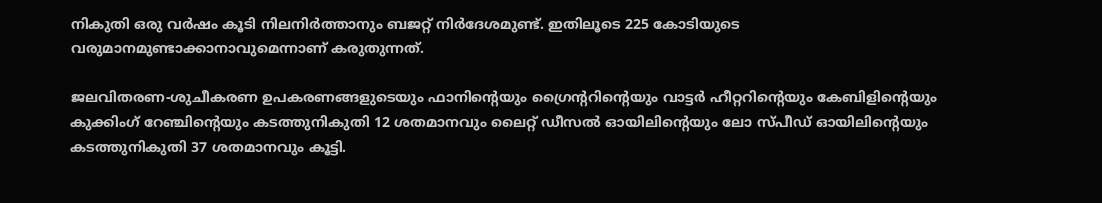നികുതി ഒരു വര്‍ഷം കൂടി നിലനിര്‍ത്താനും ബജറ്റ് നിര്‍ദേശമുണ്ട്. ഇതിലൂടെ 225 കോടിയുടെ വരുമാനമുണ്ടാക്കാനാവുമെന്നാണ് കരുതുന്നത്.

ജലവിതരണ-ശുചീകരണ ഉപകരണങ്ങളുടെയും ഫാനിന്റെയും ഗ്രൈന്ററിന്റെയും വാട്ടര്‍ ഹീറ്ററിന്റെയും കേബിളിന്റെയും കുക്കിംഗ് റേഞ്ചിന്റെയും കടത്തുനികുതി 12 ശതമാനവും ലൈറ്റ് ഡീസല്‍ ഓയിലിന്റെയും ലോ സ്പീഡ് ഓയിലിന്റെയും കടത്തുനികുതി 37 ശതമാനവും കൂട്ടി.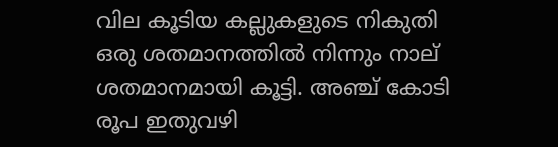വില കൂടിയ കല്ലുകളുടെ നികുതി ഒരു ശതമാനത്തില്‍ നിന്നും നാല് ശതമാനമായി കൂട്ടി. അഞ്ച് കോടി രൂപ ഇതുവഴി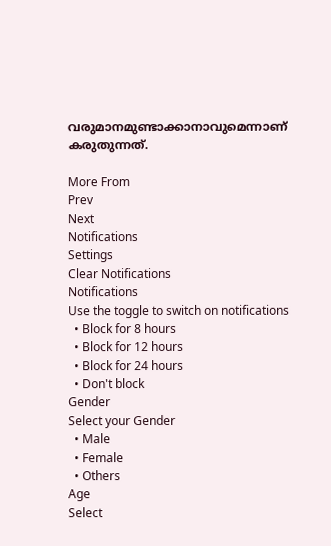വരുമാനമുണ്ടാക്കാനാവുമെന്നാണ് കരുതുന്നത്.

More From
Prev
Next
Notifications
Settings
Clear Notifications
Notifications
Use the toggle to switch on notifications
  • Block for 8 hours
  • Block for 12 hours
  • Block for 24 hours
  • Don't block
Gender
Select your Gender
  • Male
  • Female
  • Others
Age
Select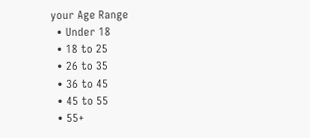your Age Range
  • Under 18
  • 18 to 25
  • 26 to 35
  • 36 to 45
  • 45 to 55
  • 55+